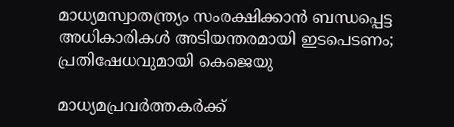മാധ്യമസ്വാതന്ത്ര്യം സംരക്ഷിക്കാന്‍ ബന്ധപ്പെട്ട അധികാരികള്‍ അടിയന്തരമായി ഇടപെടണം; പ്രതിഷേധവുമായി കെജെയു

മാധ്യമപ്രവര്‍ത്തകര്‍ക്ക്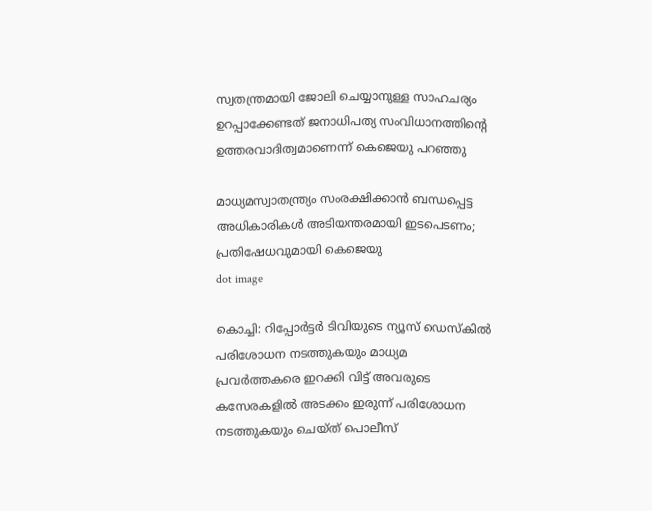സ്വതന്ത്രമായി ജോലി ചെയ്യാനുള്ള സാഹചര്യം ഉറപ്പാക്കേണ്ടത് ജനാധിപത്യ സംവിധാനത്തിന്റെ ഉത്തരവാദിത്വമാണെന്ന് കെജെയു പറഞ്ഞു

മാധ്യമസ്വാതന്ത്ര്യം സംരക്ഷിക്കാന്‍ ബന്ധപ്പെട്ട അധികാരികള്‍ അടിയന്തരമായി ഇടപെടണം; പ്രതിഷേധവുമായി കെജെയു
dot image

കൊച്ചി: റിപ്പോര്‍ട്ടര്‍ ടിവിയുടെ ന്യൂസ് ഡെസ്‌കില്‍ പരിശോധന നടത്തുകയും മാധ്യമ പ്രവര്‍ത്തകരെ ഇറക്കി വിട്ട് അവരുടെ കസേരകളില്‍ അടക്കം ഇരുന്ന് പരിശോധന നടത്തുകയും ചെയ്ത് പൊലീസ്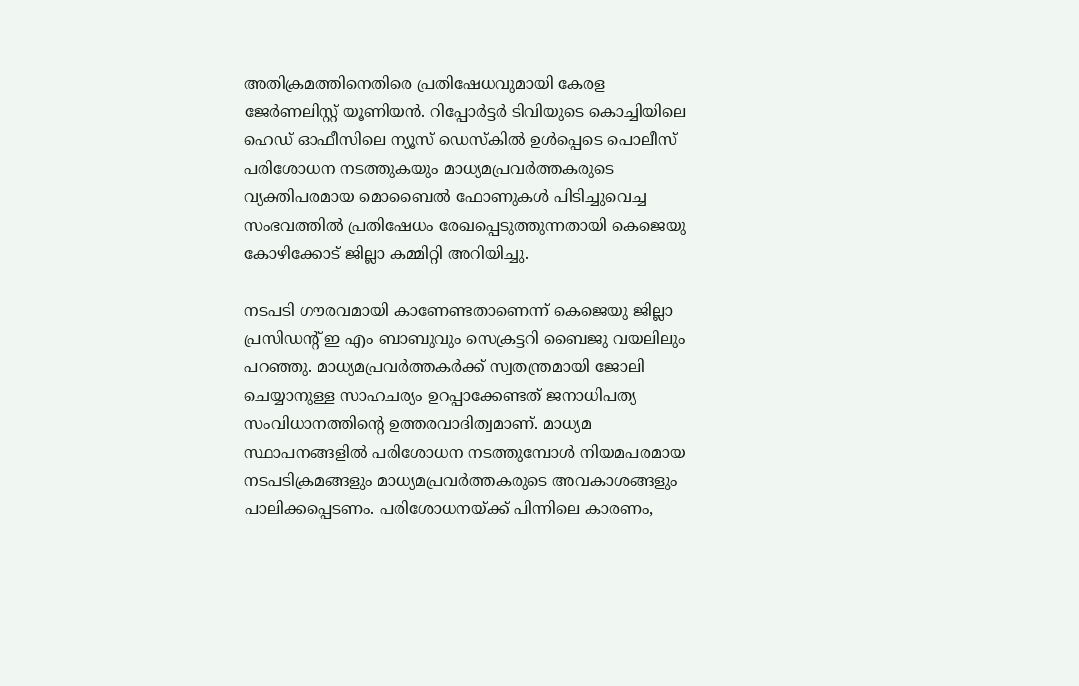അതിക്രമത്തിനെതിരെ പ്രതിഷേധവുമായി കേരള ജേര്‍ണലിസ്റ്റ് യൂണിയന്‍. റിപ്പോര്‍ട്ടര്‍ ടിവിയുടെ കൊച്ചിയിലെ ഹെഡ് ഓഫീസിലെ ന്യൂസ് ഡെസ്‌കില്‍ ഉള്‍പ്പെടെ പൊലീസ് പരിശോധന നടത്തുകയും മാധ്യമപ്രവര്‍ത്തകരുടെ വ്യക്തിപരമായ മൊബൈല്‍ ഫോണുകള്‍ പിടിച്ചുവെച്ച സംഭവത്തില്‍ പ്രതിഷേധം രേഖപ്പെടുത്തുന്നതായി കെജെയു കോഴിക്കോട് ജില്ലാ കമ്മിറ്റി അറിയിച്ചു.

നടപടി ഗൗരവമായി കാണേണ്ടതാണെന്ന് കെജെയു ജില്ലാ പ്രസിഡന്റ് ഇ എം ബാബുവും സെക്രട്ടറി ബൈജു വയലിലും പറഞ്ഞു. മാധ്യമപ്രവര്‍ത്തകര്‍ക്ക് സ്വതന്ത്രമായി ജോലി ചെയ്യാനുള്ള സാഹചര്യം ഉറപ്പാക്കേണ്ടത് ജനാധിപത്യ സംവിധാനത്തിന്റെ ഉത്തരവാദിത്വമാണ്. മാധ്യമ സ്ഥാപനങ്ങളില്‍ പരിശോധന നടത്തുമ്പോള്‍ നിയമപരമായ നടപടിക്രമങ്ങളും മാധ്യമപ്രവര്‍ത്തകരുടെ അവകാശങ്ങളും പാലിക്കപ്പെടണം. പരിശോധനയ്ക്ക് പിന്നിലെ കാരണം,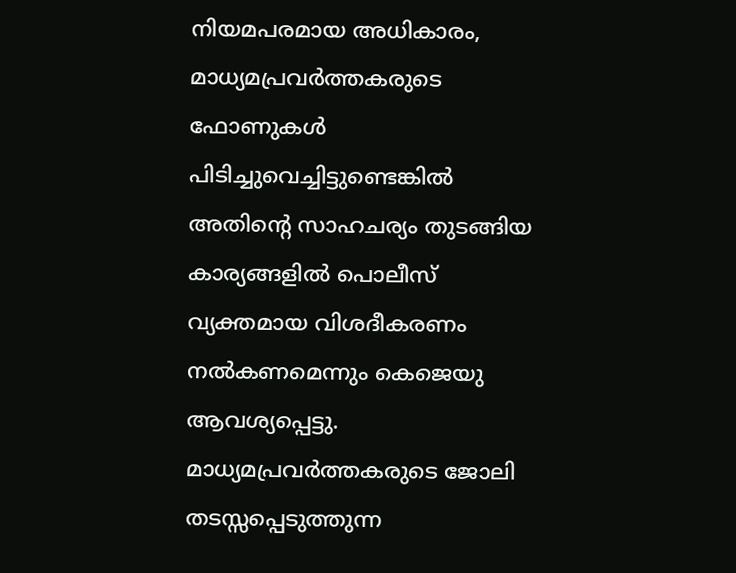നിയമപരമായ അധികാരം, മാധ്യമപ്രവര്‍ത്തകരുടെ ഫോണുകള്‍ പിടിച്ചുവെച്ചിട്ടുണ്ടെങ്കില്‍ അതിന്റെ സാഹചര്യം തുടങ്ങിയ കാര്യങ്ങളില്‍ പൊലീസ് വ്യക്തമായ വിശദീകരണം നല്‍കണമെന്നും കെജെയു ആവശ്യപ്പെട്ടു. മാധ്യമപ്രവര്‍ത്തകരുടെ ജോലി തടസ്സപ്പെടുത്തുന്ന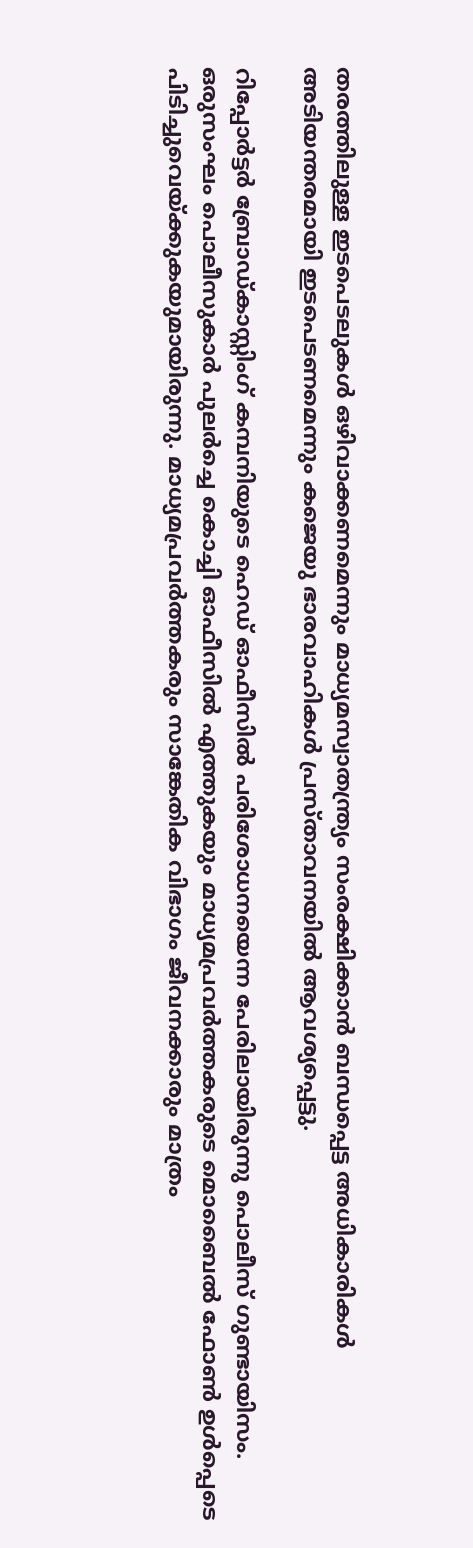തരത്തിലുള്ള ഇടപെടലുകള്‍ ഒഴിവാക്കണമെന്നും മാധ്യമസ്വാതന്ത്ര്യം സംരക്ഷിക്കാന്‍ ബന്ധപ്പെട്ട അധികാരികള്‍ അടിയന്തരമായി ഇടപെടണമെന്നും കജെയു ഭാരവാഹികള്‍ പ്രസ്താവനയില്‍ ആവശ്യപ്പെട്ടു.

റിപ്പോര്‍ട്ടര്‍ ബ്രോഡ്കാസ്റ്റിംഗ് കമ്പനിയുടെ ഹെഡ് ഓഫീസില്‍ പരിശോധനയെന്ന പേരിലായിരുന്നു പൊലീസ് ഗുണ്ടായിസം. ഒരുസംഘം പൊലീസുകാര്‍ പുലര്‍ച്ചെ കൊച്ചി ഓഫീസില്‍ എത്തുകയും മാധ്യമപ്രവര്‍ത്തകരുടെ മൊബൈല്‍ ഫോണ്‍ ഉള്‍പ്പെടെ പിടിച്ചുവെയ്ക്കുകയുമായിരുന്നു. മാധ്യമപ്രവര്‍ത്തകരും സാങ്കേതിക വിഭാഗം ജീവനക്കാരും മാത്രം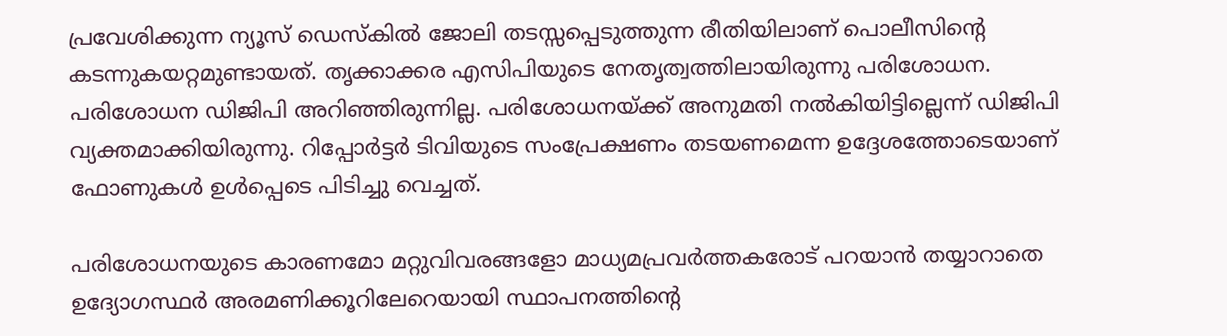പ്രവേശിക്കുന്ന ന്യൂസ് ഡെസ്‌കില്‍ ജോലി തടസ്സപ്പെടുത്തുന്ന രീതിയിലാണ് പൊലീസിന്റെ കടന്നുകയറ്റമുണ്ടായത്. തൃക്കാക്കര എസിപിയുടെ നേതൃത്വത്തിലായിരുന്നു പരിശോധന. പരിശോധന ഡിജിപി അറിഞ്ഞിരുന്നില്ല. പരിശോധനയ്ക്ക് അനുമതി നല്‍കിയിട്ടില്ലെന്ന് ഡിജിപി വ്യക്തമാക്കിയിരുന്നു. റിപ്പോര്‍ട്ടര്‍ ടിവിയുടെ സംപ്രേക്ഷണം തടയണമെന്ന ഉദ്ദേശത്തോടെയാണ് ഫോണുകള്‍ ഉള്‍പ്പെടെ പിടിച്ചു വെച്ചത്.

പരിശോധനയുടെ കാരണമോ മറ്റുവിവരങ്ങളോ മാധ്യമപ്രവര്‍ത്തകരോട് പറയാന്‍ തയ്യാറാതെ ഉദ്യോഗസ്ഥര്‍ അരമണിക്കൂറിലേറെയായി സ്ഥാപനത്തിന്റെ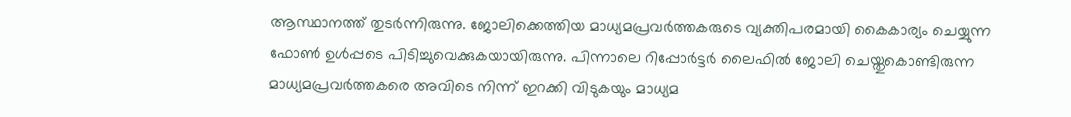ആസ്ഥാനത്ത് തുടര്‍ന്നിരുന്നു. ജോലിക്കെത്തിയ മാധ്യമപ്രവര്‍ത്തകരുടെ വ്യക്തിപരമായി കൈകാര്യം ചെയ്യുന്ന ഫോണ്‍ ഉള്‍പ്പടെ പിടിച്ചുവെക്കുകയായിരുന്നു. പിന്നാലെ റിപ്പോര്‍ട്ടര്‍ ലൈഫില്‍ ജോലി ചെയ്തുകൊണ്ടിരുന്ന മാധ്യമപ്രവര്‍ത്തകരെ അവിടെ നിന്ന് ഇറക്കി വിടുകയും മാധ്യമ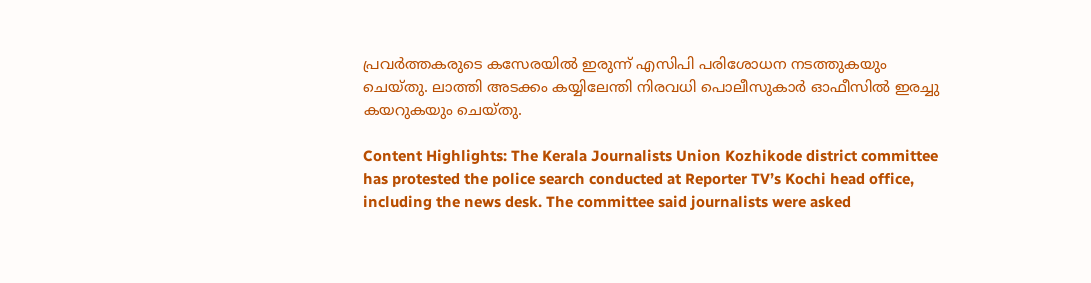പ്രവര്‍ത്തകരുടെ കസേരയില്‍ ഇരുന്ന് എസിപി പരിശോധന നടത്തുകയും ചെയ്തു. ലാത്തി അടക്കം കയ്യിലേന്തി നിരവധി പൊലീസുകാര്‍ ഓഫീസില്‍ ഇരച്ചു കയറുകയും ചെയ്തു.

Content Highlights: The Kerala Journalists Union Kozhikode district committee has protested the police search conducted at Reporter TV’s Kochi head office, including the news desk. The committee said journalists were asked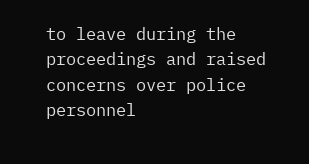to leave during the proceedings and raised concerns over police personnel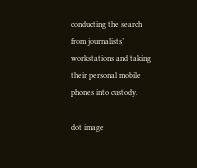conducting the search from journalists’ workstations and taking their personal mobile phones into custody.

dot image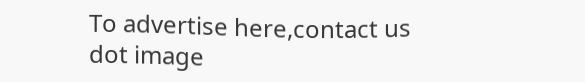To advertise here,contact us
dot image